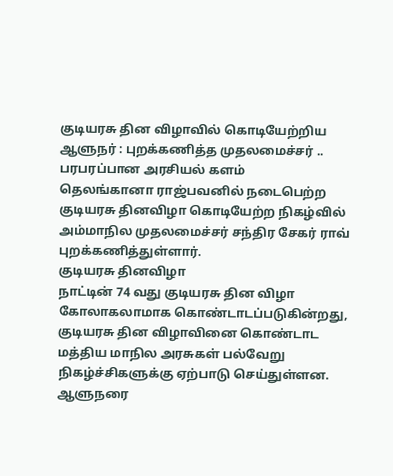குடியரசு தின விழாவில் கொடியேற்றிய ஆளுநர் : புறக்கணித்த முதலமைச்சர் .. பரபரப்பான அரசியல் களம்
தெலங்கானா ராஜ்பவனில் நடைபெற்ற குடியரசு தினவிழா கொடியேற்ற நிகழ்வில் அம்மாநில முதலமைச்சர் சந்திர சேகர் ராவ் புறக்கணித்துள்ளார்.
குடியரசு தினவிழா
நாட்டின் 74 வது குடியரசு தின விழா கோலாகலாமாக கொண்டாடப்படுகின்றது, குடியரசு தின விழாவினை கொண்டாட மத்திய மாநில அரசுகள் பல்வேறு நிகழ்ச்சிகளுக்கு ஏற்பாடு செய்துள்ளன.
ஆளுநரை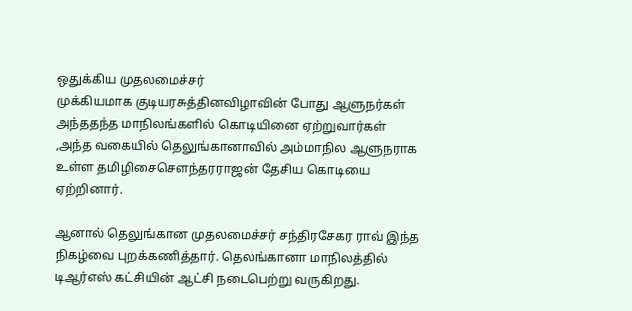ஒதுக்கிய முதலமைச்சர்
முக்கியமாக குடியரசுத்தினவிழாவின் போது ஆளுநர்கள் அந்ததந்த மாநிலங்களில் கொடியினை ஏற்றுவார்கள் ,அந்த வகையில் தெலுங்கானாவில் அம்மாநில ஆளுநராக உள்ள தமிழிசைசௌந்தரராஜன் தேசிய கொடியை ஏற்றினார்.

ஆனால் தெலுங்கான முதலமைச்சர் சந்திரசேகர ராவ் இந்த நிகழ்வை புறக்கணித்தார். தெலங்கானா மாநிலத்தில் டிஆர்எஸ் கட்சியின் ஆட்சி நடைபெற்று வருகிறது.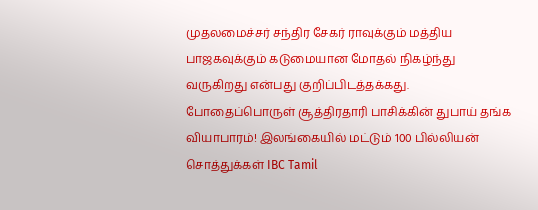முதலமைச்சர் சந்திர சேகர் ராவுக்கும் மத்திய பாஜகவுக்கும் கடுமையான மோதல் நிகழ்ந்து வருகிறது என்பது குறிப்பிடத்தக்கது.
போதைப்பொருள் சூத்திரதாரி பாசிக்கின் துபாய் தங்க வியாபாரம்! இலங்கையில் மட்டும் 100 பில்லியன் சொத்துக்கள் IBC Tamil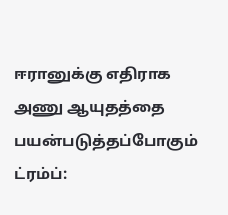ஈரானுக்கு எதிராக அணு ஆயுதத்தை பயன்படுத்தப்போகும் ட்ரம்ப்: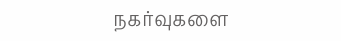நகர்வுகளை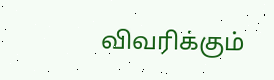விவரிக்கும்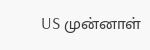US முன்னாள்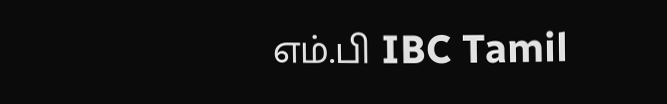எம்.பி IBC Tamil